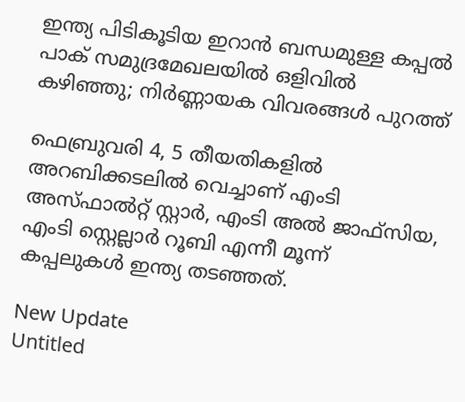ഇന്ത്യ പിടികൂടിയ ഇറാൻ ബന്ധമുള്ള കപ്പൽ പാക് സമുദ്രമേഖലയിൽ ഒളിവിൽ കഴിഞ്ഞു; നിർണ്ണായക വിവരങ്ങൾ പുറത്ത്

ഫെബ്രുവരി 4, 5 തീയതികളില്‍ അറബിക്കടലില്‍ വെച്ചാണ് എംടി അസ്ഫാല്‍റ്റ് സ്റ്റാര്‍, എംടി അല്‍ ജാഫ്സിയ, എംടി സ്റ്റെല്ലാര്‍ റൂബി എന്നീ മൂന്ന് കപ്പലുകള്‍ ഇന്ത്യ തടഞ്ഞത്.

New Update
Untitled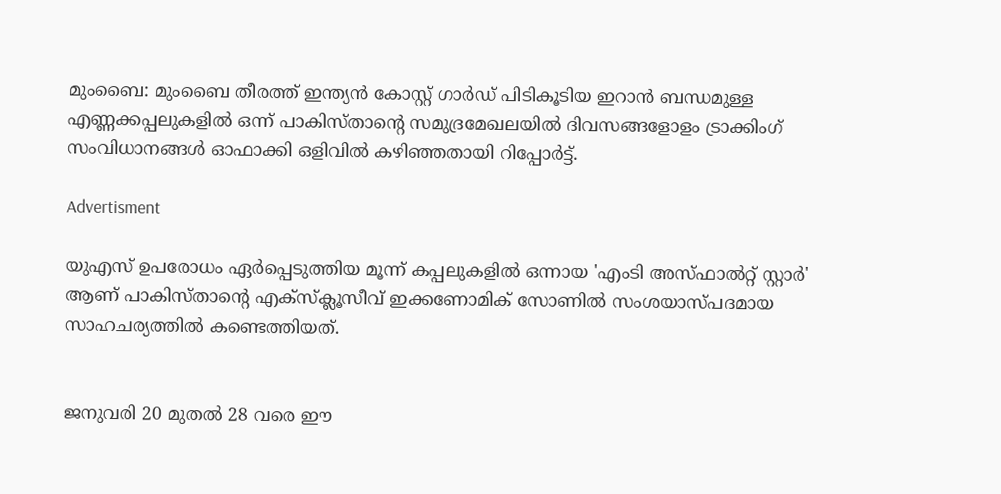മുംബൈ: മുംബൈ തീരത്ത് ഇന്ത്യന്‍ കോസ്റ്റ് ഗാര്‍ഡ് പിടികൂടിയ ഇറാന്‍ ബന്ധമുള്ള എണ്ണക്കപ്പലുകളില്‍ ഒന്ന് പാകിസ്താന്റെ സമുദ്രമേഖലയില്‍ ദിവസങ്ങളോളം ട്രാക്കിംഗ് സംവിധാനങ്ങള്‍ ഓഫാക്കി ഒളിവില്‍ കഴിഞ്ഞതായി റിപ്പോര്‍ട്ട്.

Advertisment

യുഎസ് ഉപരോധം ഏര്‍പ്പെടുത്തിയ മൂന്ന് കപ്പലുകളില്‍ ഒന്നായ 'എംടി അസ്ഫാല്‍റ്റ് സ്റ്റാര്‍' ആണ് പാകിസ്താന്റെ എക്‌സ്‌ക്ലൂസീവ് ഇക്കണോമിക് സോണില്‍ സംശയാസ്പദമായ സാഹചര്യത്തില്‍ കണ്ടെത്തിയത്.


ജനുവരി 20 മുതല്‍ 28 വരെ ഈ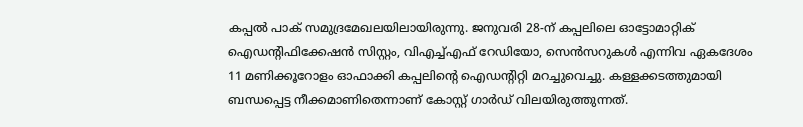കപ്പല്‍ പാക് സമുദ്രമേഖലയിലായിരുന്നു. ജനുവരി 28-ന് കപ്പലിലെ ഓട്ടോമാറ്റിക് ഐഡന്റിഫിക്കേഷന്‍ സിസ്റ്റം, വിഎച്ച്എഫ് റേഡിയോ, സെന്‍സറുകള്‍ എന്നിവ ഏകദേശം 11 മണിക്കൂറോളം ഓഫാക്കി കപ്പലിന്റെ ഐഡന്റിറ്റി മറച്ചുവെച്ചു. കള്ളക്കടത്തുമായി ബന്ധപ്പെട്ട നീക്കമാണിതെന്നാണ് കോസ്റ്റ് ഗാര്‍ഡ് വിലയിരുത്തുന്നത്.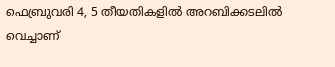ഫെബ്രുവരി 4, 5 തീയതികളില്‍ അറബിക്കടലില്‍ വെച്ചാണ്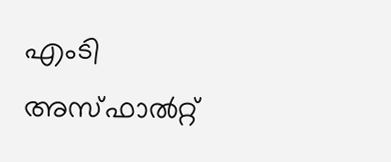എംടി അസ്ഫാല്‍റ്റ്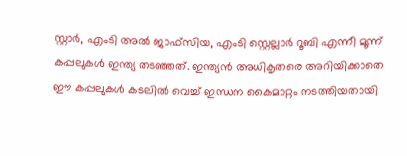സ്റ്റാര്‍, എംടി അല്‍ ജാഫ്സിയ, എംടി സ്റ്റെല്ലാര്‍ റൂബി എന്നീ മൂന്ന് കപ്പലുകള്‍ ഇന്ത്യ തടഞ്ഞത്. ഇന്ത്യന്‍ അധികൃതരെ അറിയിക്കാതെ ഈ കപ്പലുകള്‍ കടലില്‍ വെച്ച് ഇന്ധന കൈമാറ്റം നടത്തിയതായി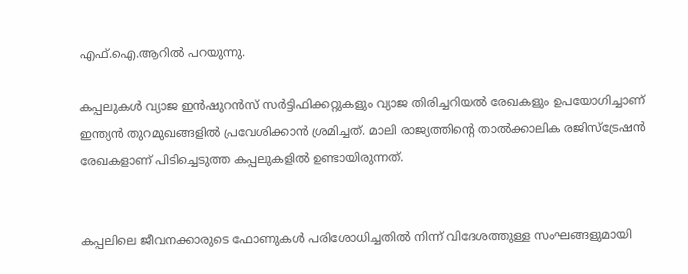എഫ്.ഐ.ആറില്‍ പറയുന്നു.

കപ്പലുകള്‍ വ്യാജ ഇന്‍ഷുറന്‍സ് സര്‍ട്ടിഫിക്കറ്റുകളും വ്യാജ തിരിച്ചറിയല്‍ രേഖകളും ഉപയോഗിച്ചാണ് ഇന്ത്യന്‍ തുറമുഖങ്ങളില്‍ പ്രവേശിക്കാന്‍ ശ്രമിച്ചത്. മാലി രാജ്യത്തിന്റെ താല്‍ക്കാലിക രജിസ്ട്രേഷന്‍ രേഖകളാണ് പിടിച്ചെടുത്ത കപ്പലുകളില്‍ ഉണ്ടായിരുന്നത്.


കപ്പലിലെ ജീവനക്കാരുടെ ഫോണുകള്‍ പരിശോധിച്ചതില്‍ നിന്ന് വിദേശത്തുള്ള സംഘങ്ങളുമായി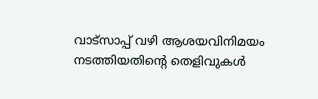വാട്‌സാപ്പ് വഴി ആശയവിനിമയം നടത്തിയതിന്റെ തെളിവുകള്‍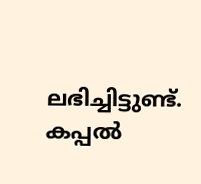ലഭിച്ചിട്ടുണ്ട്. കപ്പല്‍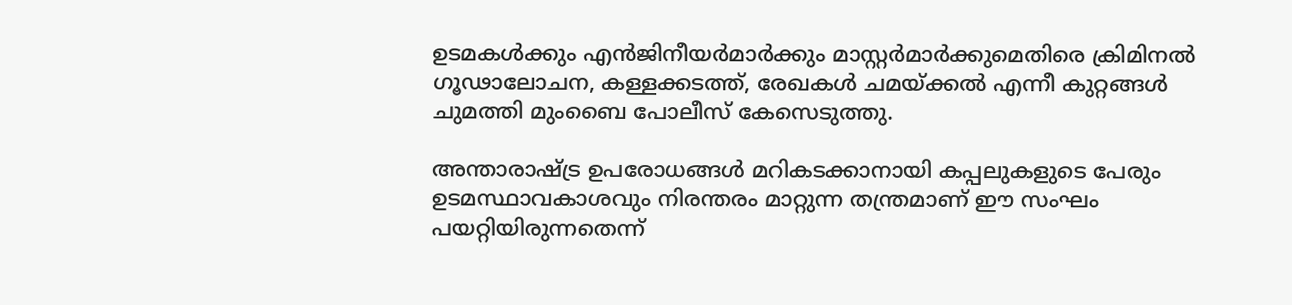ഉടമകള്‍ക്കും എന്‍ജിനീയര്‍മാര്‍ക്കും മാസ്റ്റര്‍മാര്‍ക്കുമെതിരെ ക്രിമിനല്‍ ഗൂഢാലോചന, കള്ളക്കടത്ത്, രേഖകള്‍ ചമയ്ക്കല്‍ എന്നീ കുറ്റങ്ങള്‍ ചുമത്തി മുംബൈ പോലീസ് കേസെടുത്തു.

അന്താരാഷ്ട്ര ഉപരോധങ്ങള്‍ മറികടക്കാനായി കപ്പലുകളുടെ പേരും ഉടമസ്ഥാവകാശവും നിരന്തരം മാറ്റുന്ന തന്ത്രമാണ് ഈ സംഘം പയറ്റിയിരുന്നതെന്ന്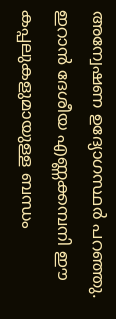അന്വേഷണ ഉദ്യോഗസ്ഥര്‍ പറഞ്ഞു. ഇറാന്‍ ദേശീയ എണ്ണക്കമ്പനി ഈ കപ്പലുകളുമായുള്ള ബന്ധം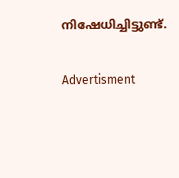നിഷേധിച്ചിട്ടുണ്ട്.

Advertisment